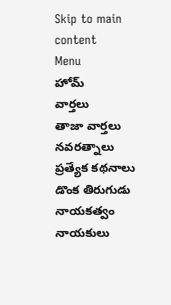Skip to main content
Menu
హోమ్
వార్తలు
తాజా వార్తలు
నవరత్నాలు
ప్రత్యేక కథనాలు
డొంక తిరుగుడు
నాయకత్వం
నాయకులు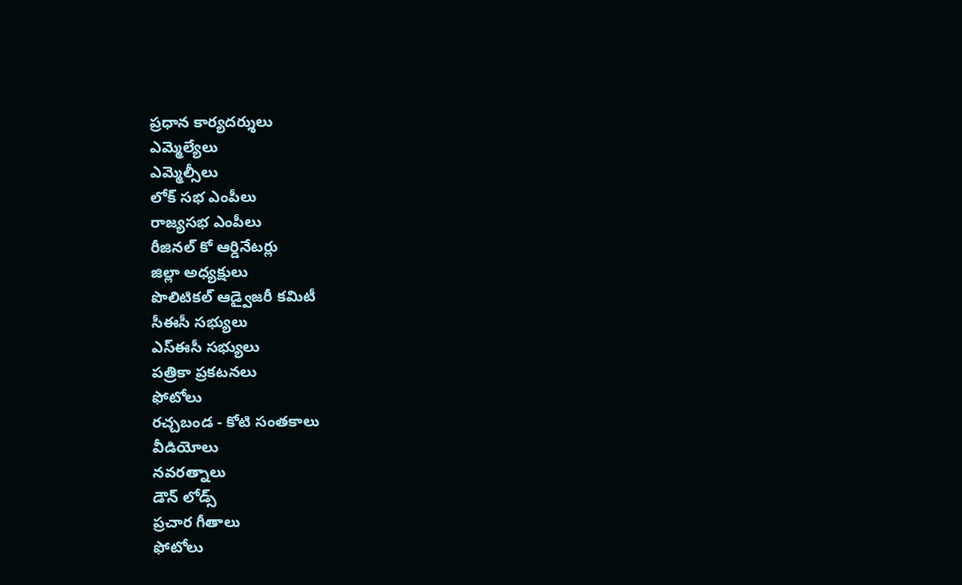ప్రధాన కార్యదర్శులు
ఎమ్మెల్యేలు
ఎమ్మెల్సీలు
లోక్ సభ ఎంపీలు
రాజ్యసభ ఎంపీలు
రీజినల్ కో ఆర్డినేటర్లు
జిల్లా అధ్యక్షులు
పొలిటికల్ ఆడ్వైజరీ కమిటీ
సీఈసీ సభ్యులు
ఎస్ఈసీ సభ్యులు
పత్రికా ప్రకటనలు
ఫోటోలు
రచ్చబండ - కోటి సంతకాలు
వీడియోలు
నవరత్నాలు
డౌన్ లోడ్స్
ప్రచార గీతాలు
ఫోటోలు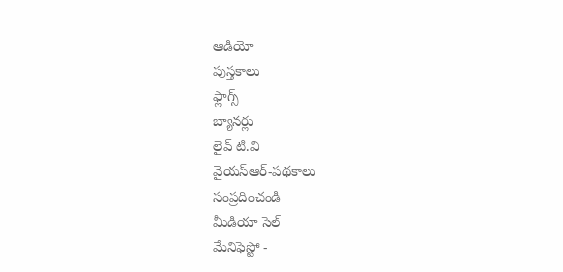ఆడియో
పుస్తకాలు
ఫ్లాగ్స్
బ్యానర్లు
లైవ్ టి.వి
వైయస్ఆర్-పథకాలు
సంప్రదించండి
మీడియా సెల్
మేనిఫెస్టో -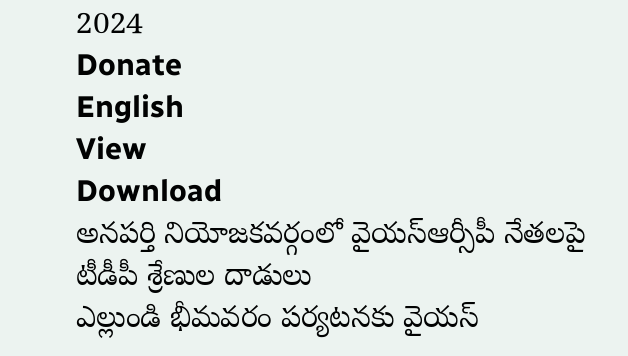2024
Donate
English
View
Download
అనపర్తి నియోజకవర్గంలో వైయస్ఆర్సీపీ నేతలపై టీడీపీ శ్రేణుల దాడులు
ఎల్లుండి భీమవరం పర్యటనకు వైయస్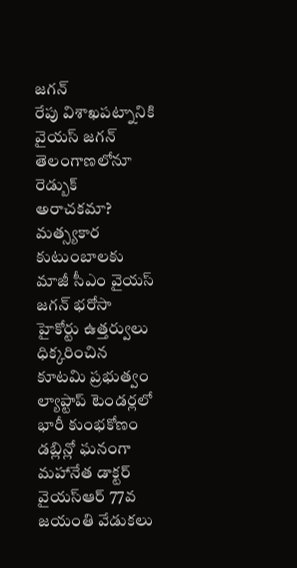జగన్
రేపు విశాఖపట్నానికి వైయస్ జగన్
తెలంగాణలోనూ రెడ్బుక్ అరాచకమా?
మత్స్యకార కుటుంబాలకు మాజీ సీఎం వైయస్ జగన్ భరోసా
హైకోర్టు ఉత్తర్వులు ధిక్కరించిన కూటమి ప్రభుత్వం
ల్యాప్టాప్ టెండర్లలో భారీ కుంభకోణం
డబ్లిన్లో ఘనంగా మహానేత డాక్టర్ వైయస్ఆర్ 77వ జయంతి వేడుకలు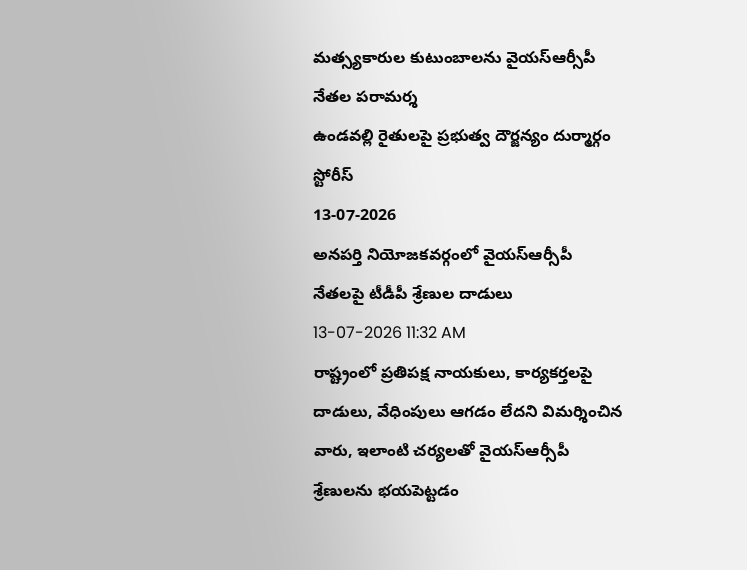మత్స్యకారుల కుటుంబాలను వైయస్ఆర్సీపీ నేతల పరామర్శ
ఉండవల్లి రైతులపై ప్రభుత్వ దౌర్జన్యం దుర్మార్గం
స్టోరీస్
13-07-2026
అనపర్తి నియోజకవర్గంలో వైయస్ఆర్సీపీ నేతలపై టీడీపీ శ్రేణుల దాడులు
13-07-2026 11:32 AM
రాష్ట్రంలో ప్రతిపక్ష నాయకులు, కార్యకర్తలపై దాడులు, వేధింపులు ఆగడం లేదని విమర్శించిన వారు, ఇలాంటి చర్యలతో వైయస్ఆర్సీపీ శ్రేణులను భయపెట్టడం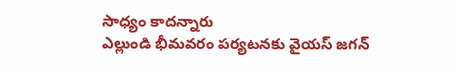సాధ్యం కాదన్నారు
ఎల్లుండి భీమవరం పర్యటనకు వైయస్ జగన్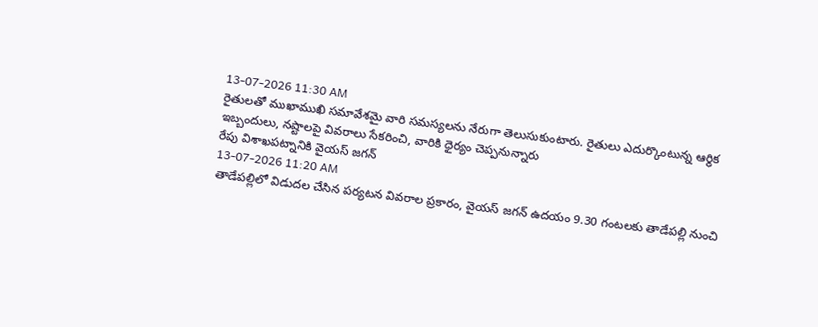13-07-2026 11:30 AM
రైతులతో ముఖాముఖి సమావేశమై వారి సమస్యలను నేరుగా తెలుసుకుంటారు. రైతులు ఎదుర్కొంటున్న ఆర్థిక ఇబ్బందులు, నష్టాలపై వివరాలు సేకరించి, వారికి ధైర్యం చెప్పనున్నారు
రేపు విశాఖపట్నానికి వైయస్ జగన్
13-07-2026 11:20 AM
తాడేపల్లిలో విడుదల చేసిన పర్యటన వివరాల ప్రకారం, వైయస్ జగన్ ఉదయం 9.30 గంటలకు తాడేపల్లి నుంచి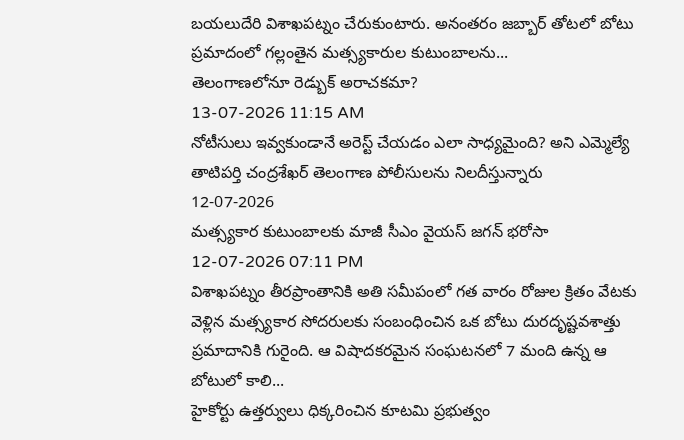బయలుదేరి విశాఖపట్నం చేరుకుంటారు. అనంతరం జబ్బార్ తోటలో బోటు ప్రమాదంలో గల్లంతైన మత్స్యకారుల కుటుంబాలను...
తెలంగాణలోనూ రెడ్బుక్ అరాచకమా?
13-07-2026 11:15 AM
నోటీసులు ఇవ్వకుండానే అరెస్ట్ చేయడం ఎలా సాధ్యమైంది? అని ఎమ్మెల్యే తాటిపర్తి చంద్రశేఖర్ తెలంగాణ పోలీసులను నిలదీస్తున్నారు
12-07-2026
మత్స్యకార కుటుంబాలకు మాజీ సీఎం వైయస్ జగన్ భరోసా
12-07-2026 07:11 PM
విశాఖపట్నం తీరప్రాంతానికి అతి సమీపంలో గత వారం రోజుల క్రితం వేటకు వెళ్లిన మత్స్యకార సోదరులకు సంబంధించిన ఒక బోటు దురదృష్టవశాత్తు ప్రమాదానికి గురైంది. ఆ విషాదకరమైన సంఘటనలో 7 మంది ఉన్న ఆ బోటులో కాలి...
హైకోర్టు ఉత్తర్వులు ధిక్కరించిన కూటమి ప్రభుత్వం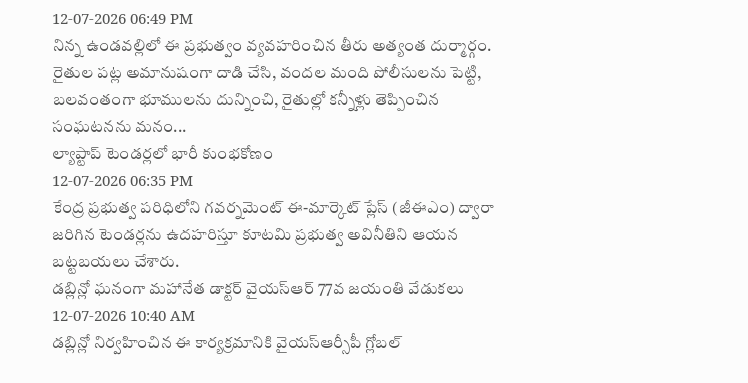12-07-2026 06:49 PM
నిన్న ఉండవల్లిలో ఈ ప్రభుత్వం వ్యవహరించిన తీరు అత్యంత దుర్మార్గం. రైతుల పట్ల అమానుషంగా దాడి చేసి, వందల మంది పోలీసులను పెట్టి, బలవంతంగా భూములను దున్నించి, రైతుల్లో కన్నీళ్లు తెప్పించిన సంఘటనను మనం...
ల్యాప్టాప్ టెండర్లలో భారీ కుంభకోణం
12-07-2026 06:35 PM
కేంద్ర ప్రభుత్వ పరిధిలోని గవర్నమెంట్ ఈ-మార్కెట్ ప్లేస్ (జీఈఎం) ద్వారా జరిగిన టెండర్లను ఉదహరిస్తూ కూటమి ప్రభుత్వ అవినీతిని ఆయన బట్టబయలు చేశారు.
డబ్లిన్లో ఘనంగా మహానేత డాక్టర్ వైయస్ఆర్ 77వ జయంతి వేడుకలు
12-07-2026 10:40 AM
డబ్లిన్లో నిర్వహించిన ఈ కార్యక్రమానికి వైయస్ఆర్సీపీ గ్లోబల్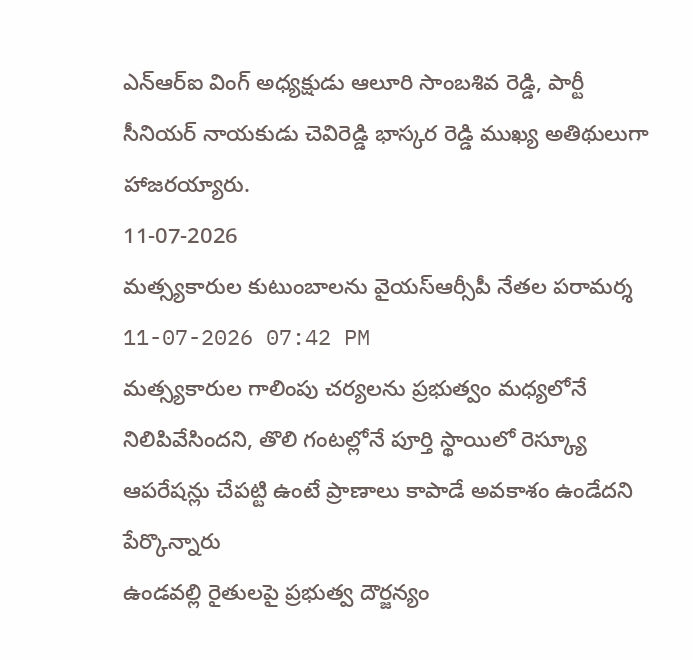ఎన్ఆర్ఐ వింగ్ అధ్యక్షుడు ఆలూరి సాంబశివ రెడ్డి, పార్టీ సీనియర్ నాయకుడు చెవిరెడ్డి భాస్కర రెడ్డి ముఖ్య అతిథులుగా హాజరయ్యారు.
11-07-2026
మత్స్యకారుల కుటుంబాలను వైయస్ఆర్సీపీ నేతల పరామర్శ
11-07-2026 07:42 PM
మత్స్యకారుల గాలింపు చర్యలను ప్రభుత్వం మధ్యలోనే నిలిపివేసిందని, తొలి గంటల్లోనే పూర్తి స్థాయిలో రెస్క్యూ ఆపరేషన్లు చేపట్టి ఉంటే ప్రాణాలు కాపాడే అవకాశం ఉండేదని పేర్కొన్నారు
ఉండవల్లి రైతులపై ప్రభుత్వ దౌర్జన్యం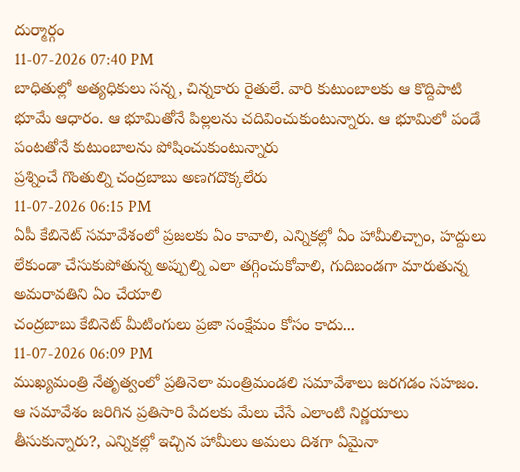దుర్మార్గం
11-07-2026 07:40 PM
బాధితుల్లో అత్యధికులు సన్న, చిన్నకారు రైతులే. వారి కుటుంబాలకు ఆ కొద్దిపాటి భూమే ఆధారం. ఆ భూమితోనే పిల్లలను చదివించుకుంటున్నారు. ఆ భూమిలో పండే పంటతోనే కుటుంబాలను పోషించుకుంటున్నారు
ప్రశ్నించే గొంతుల్ని చంద్రబాబు అణగదొక్కలేరు
11-07-2026 06:15 PM
ఏపీ కేబినెట్ సమావేశంలో ప్రజలకు ఏం కావాలి, ఎన్నికల్లో ఏం హామీలిచ్చాం, హద్దులు లేకుండా చేసుకుపోతున్న అప్పుల్ని ఎలా తగ్గించుకోవాలి, గుదిబండగా మారుతున్న అమరావతిని ఏం చేయాలి
చంద్రబాబు కేబినెట్ మీటింగులు ప్రజా సంక్షేమం కోసం కాదు...
11-07-2026 06:09 PM
ముఖ్యమంత్రి నేతృత్వంలో ప్రతినెలా మంత్రిమండలి సమావేశాలు జరగడం సహజం. ఆ సమావేశం జరిగిన ప్రతిసారి పేదలకు మేలు చేసే ఎలాంటి నిర్ణయాలు తీసుకున్నారు?, ఎన్నికల్లో ఇచ్చిన హామీలు అమలు దిశగా ఏమైనా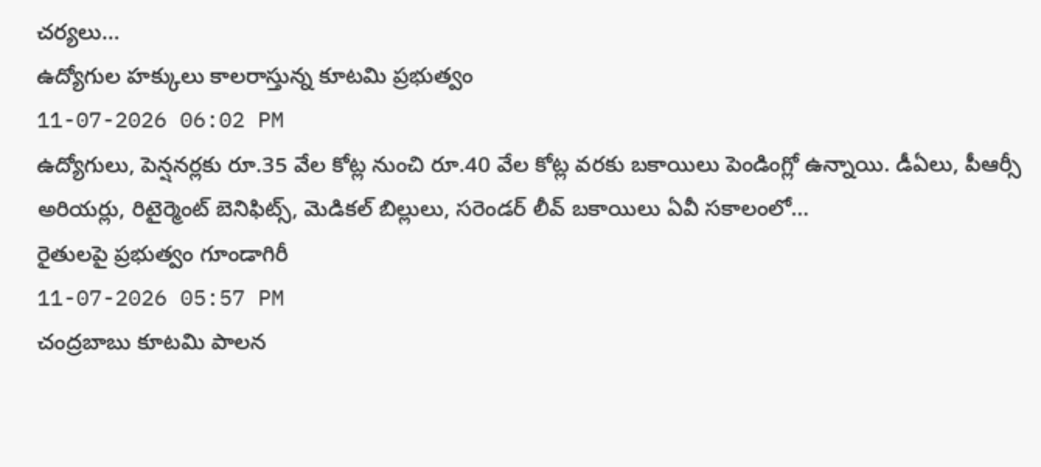చర్యలు...
ఉద్యోగుల హక్కులు కాలరాస్తున్న కూటమి ప్రభుత్వం
11-07-2026 06:02 PM
ఉద్యోగులు, పెన్షనర్లకు రూ.35 వేల కోట్ల నుంచి రూ.40 వేల కోట్ల వరకు బకాయిలు పెండింగ్లో ఉన్నాయి. డీఏలు, పీఆర్సీ అరియర్లు, రిటైర్మెంట్ బెనిఫిట్స్, మెడికల్ బిల్లులు, సరెండర్ లీవ్ బకాయిలు ఏవీ సకాలంలో...
రైతులపై ప్రభుత్వం గూండాగిరీ
11-07-2026 05:57 PM
చంద్రబాబు కూటమి పాలన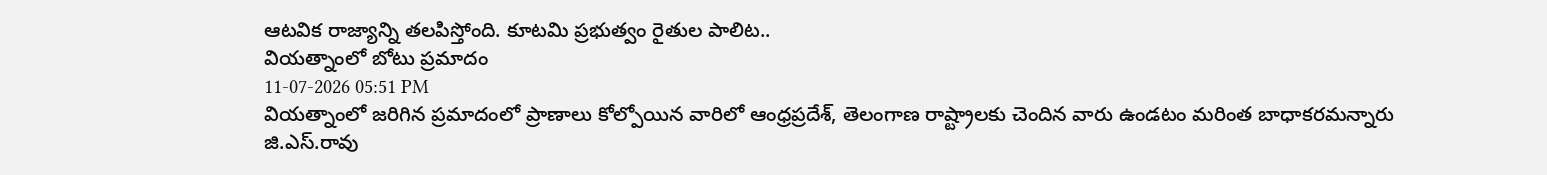ఆటవిక రాజ్యాన్ని తలపిస్తోంది. కూటమి ప్రభుత్వం రైతుల పాలిట..
వియత్నాంలో బోటు ప్రమాదం
11-07-2026 05:51 PM
వియత్నాంలో జరిగిన ప్రమాదంలో ప్రాణాలు కోల్పోయిన వారిలో ఆంధ్రప్రదేశ్, తెలంగాణ రాష్ట్రాలకు చెందిన వారు ఉండటం మరింత బాధాకరమన్నారు
జి.ఎస్.రావు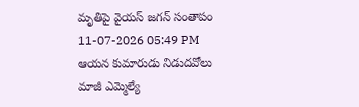మృతిపై వైయస్ జగన్ సంతాపం
11-07-2026 05:49 PM
ఆయన కుమారుడు నిడుదవోలు మాజీ ఎమ్మెల్యే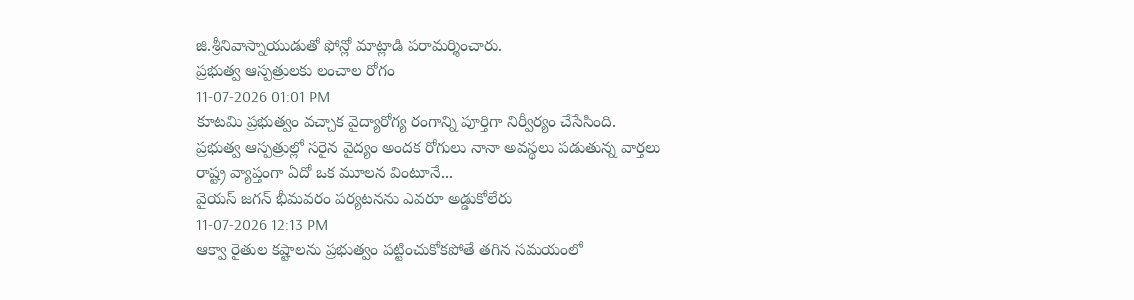జి.శ్రీనివాస్నాయుడుతో ఫోన్లో మాట్లాడి పరామర్శించారు.
ప్రభుత్వ ఆస్పత్రులకు లంచాల రోగం
11-07-2026 01:01 PM
కూటమి ప్రభుత్వం వచ్చాక వైద్యారోగ్య రంగాన్ని పూర్తిగా నిర్వీర్యం చేసేసింది. ప్రభుత్వ ఆస్పత్రుల్లో సరైన వైద్యం అందక రోగులు నానా అవస్థలు పడుతున్న వార్తలు రాష్ట్ర వ్యాప్తంగా ఏదో ఒక మూలన వింటూనే...
వైయస్ జగన్ భీమవరం పర్యటనను ఎవరూ అడ్డుకోలేరు
11-07-2026 12:13 PM
ఆక్వా రైతుల కష్టాలను ప్రభుత్వం పట్టించుకోకపోతే తగిన సమయంలో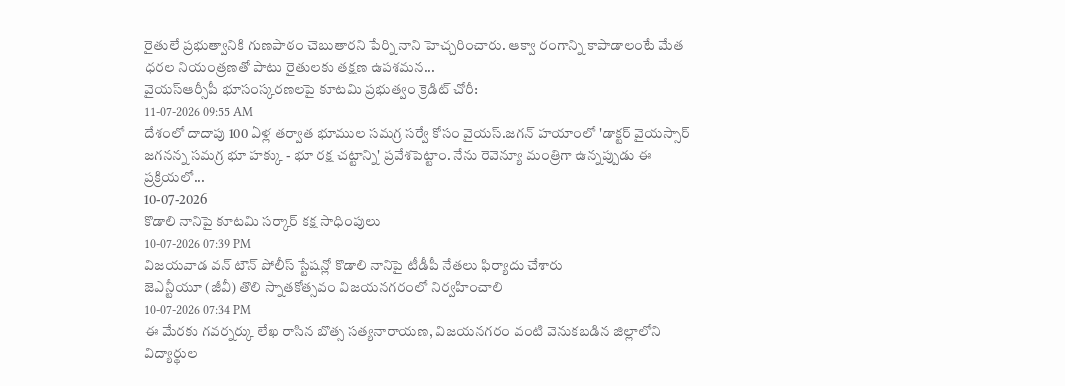రైతులే ప్రభుత్వానికి గుణపాఠం చెబుతారని పేర్ని నాని హెచ్చరించారు. ఆక్వా రంగాన్ని కాపాడాలంటే మేత ధరల నియంత్రణతో పాటు రైతులకు తక్షణ ఉపశమన...
వైయస్ఆర్సీపీ భూసంస్కరణలపై కూటమి ప్రభుత్వం క్రెడిట్ చోరీ:
11-07-2026 09:55 AM
దేశంలో దాదాపు 100 ఏళ్ల తర్వాత భూముల సమగ్ర సర్వే కోసం వైయస్.జగన్ హయాంలో 'డాక్టర్ వైయస్సార్ జగనన్న సమగ్ర భూ హక్కు - భూ రక్ష చట్టాన్ని' ప్రవేశపెట్టాం. నేను రెవెన్యూ మంత్రిగా ఉన్నప్పుడు ఈ ప్రక్రియలో...
10-07-2026
కొడాలి నానిపై కూటమి సర్కార్ కక్ష సాధింపులు
10-07-2026 07:39 PM
విజయవాడ వన్ టౌన్ పోలీస్ స్టేషన్లో కొడాలి నానిపై టీడీపీ నేతలు ఫిర్యాదు చేశారు
జెఎన్టీయూ (జీవీ) తొలి స్నాతకోత్సవం విజయనగరంలో నిర్వహించాలి
10-07-2026 07:34 PM
ఈ మేరకు గవర్నర్కు లేఖ రాసిన బొత్స సత్యనారాయణ, విజయనగరం వంటి వెనుకబడిన జిల్లాలోని విద్యార్థుల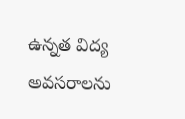ఉన్నత విద్య అవసరాలను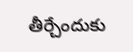తీర్చేందుకు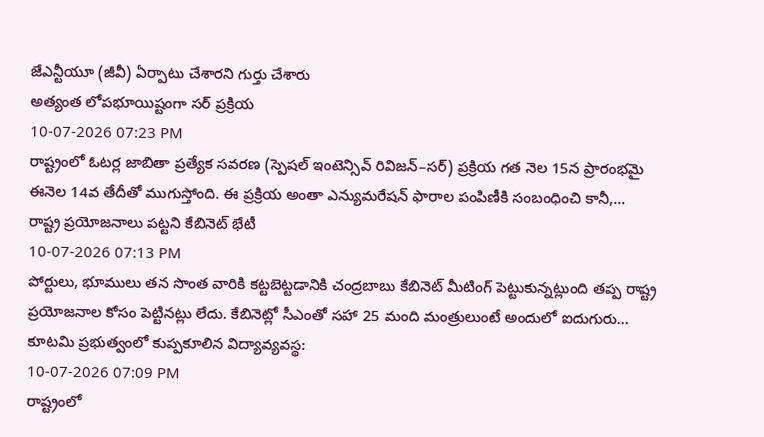జేఎన్టీయూ (జీవీ) ఏర్పాటు చేశారని గుర్తు చేశారు
అత్యంత లోపభూయిష్టంగా సర్ ప్రక్రియ
10-07-2026 07:23 PM
రాష్ట్రంలో ఓటర్ల జాబితా ప్రత్యేక సవరణ (స్పెషల్ ఇంటెన్సివ్ రివిజన్–సర్) ప్రక్రియ గత నెల 15న ప్రారంభమై ఈనెల 14వ తేదీతో ముగుస్తోంది. ఈ ప్రక్రియ అంతా ఎన్యుమరేషన్ ఫారాల పంపిణీకి సంబంధించి కానీ,...
రాష్ట్ర ప్రయోజనాలు పట్టని కేబినెట్ భేటీ
10-07-2026 07:13 PM
పోర్టులు, భూములు తన సొంత వారికి కట్టబెట్టడానికి చంద్రబాబు కేబినెట్ మీటింగ్ పెట్టుకున్నట్లుంది తప్ప రాష్ట్ర ప్రయోజనాల కోసం పెట్టినట్లు లేదు. కేబినెట్లో సీఎంతో సహా 25 మంది మంత్రులుంటే అందులో ఐదుగురు...
కూటమి ప్రభుత్వంలో కుప్పకూలిన విద్యావ్యవస్థ:
10-07-2026 07:09 PM
రాష్ట్రంలో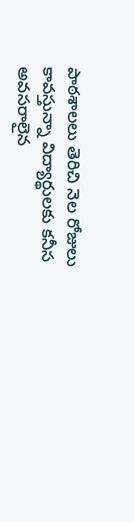పాఠశాలలు తెరిచి నెల రోజులు కావస్తున్నా విద్యార్థులకు కనీస అవసరాలైన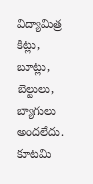విద్యామిత్ర కిట్లు, బూట్లు, బెల్టులు, బ్యాగులు అందలేదు.
కూటమి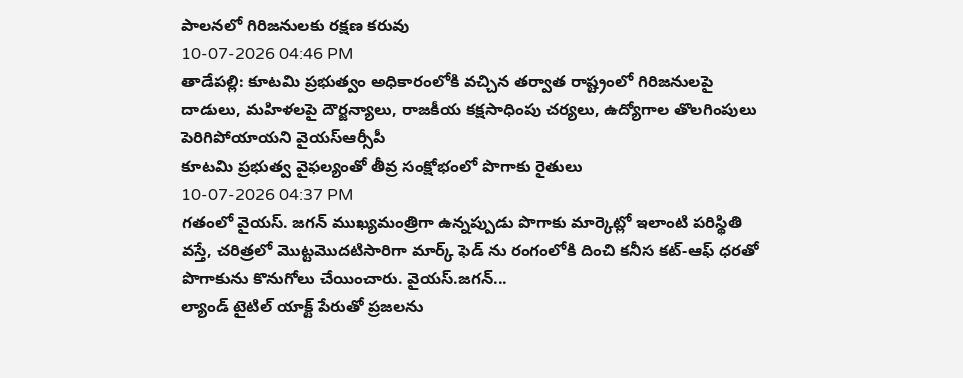పాలనలో గిరిజనులకు రక్షణ కరువు
10-07-2026 04:46 PM
తాడేపల్లి: కూటమి ప్రభుత్వం అధికారంలోకి వచ్చిన తర్వాత రాష్ట్రంలో గిరిజనులపై దాడులు, మహిళలపై దౌర్జన్యాలు, రాజకీయ కక్షసాధింపు చర్యలు, ఉద్యోగాల తొలగింపులు పెరిగిపోయాయని వైయస్ఆర్సీపీ
కూటమి ప్రభుత్వ వైఫల్యంతో తీవ్ర సంక్షోభంలో పొగాకు రైతులు
10-07-2026 04:37 PM
గతంలో వైయస్. జగన్ ముఖ్యమంత్రిగా ఉన్నప్పుడు పొగాకు మార్కెట్లో ఇలాంటి పరిస్థితి వస్తే, చరిత్రలో మొట్టమొదటిసారిగా మార్క్ ఫెడ్ ను రంగంలోకి దించి కనీస కట్-ఆఫ్ ధరతో పొగాకును కొనుగోలు చేయించారు. వైయస్.జగన్...
ల్యాండ్ టైటిల్ యాక్ట్ పేరుతో ప్రజలను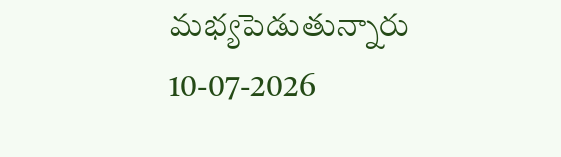మభ్యపెడుతున్నారు
10-07-2026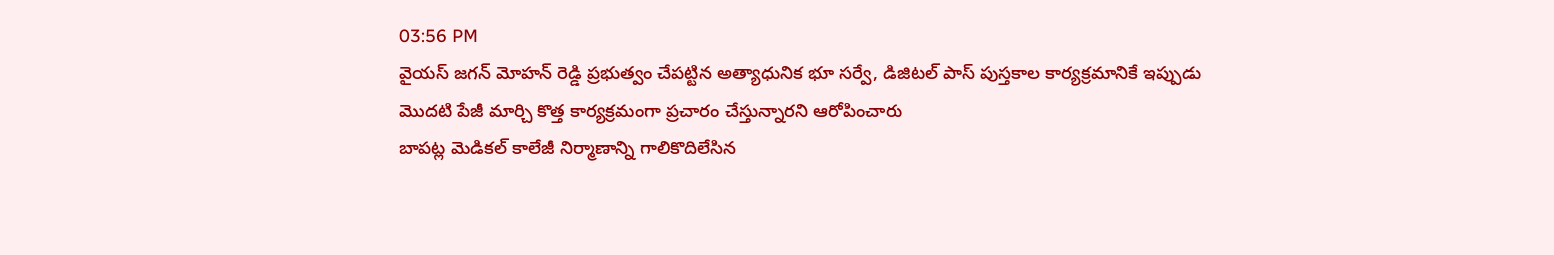03:56 PM
వైయస్ జగన్ మోహన్ రెడ్డి ప్రభుత్వం చేపట్టిన అత్యాధునిక భూ సర్వే, డిజిటల్ పాస్ పుస్తకాల కార్యక్రమానికే ఇప్పుడు మొదటి పేజీ మార్చి కొత్త కార్యక్రమంగా ప్రచారం చేస్తున్నారని ఆరోపించారు
బాపట్ల మెడికల్ కాలేజీ నిర్మాణాన్ని గాలికొదిలేసిన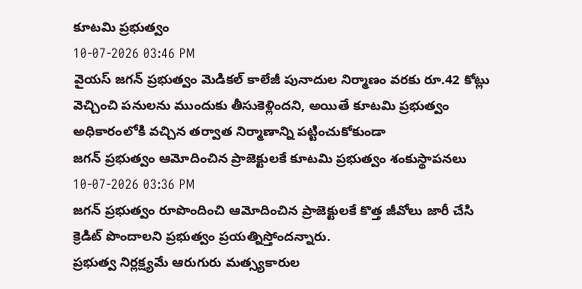కూటమి ప్రభుత్వం
10-07-2026 03:46 PM
వైయస్ జగన్ ప్రభుత్వం మెడికల్ కాలేజీ పునాదుల నిర్మాణం వరకు రూ.42 కోట్లు వెచ్చించి పనులను ముందుకు తీసుకెళ్లిందని, అయితే కూటమి ప్రభుత్వం అధికారంలోకి వచ్చిన తర్వాత నిర్మాణాన్ని పట్టించుకోకుండా
జగన్ ప్రభుత్వం ఆమోదించిన ప్రాజెక్టులకే కూటమి ప్రభుత్వం శంకుస్థాపనలు
10-07-2026 03:36 PM
జగన్ ప్రభుత్వం రూపొందించి ఆమోదించిన ప్రాజెక్టులకే కొత్త జీవోలు జారీ చేసి క్రెడిట్ పొందాలని ప్రభుత్వం ప్రయత్నిస్తోందన్నారు.
ప్రభుత్వ నిర్లక్ష్యమే ఆరుగురు మత్స్యకారుల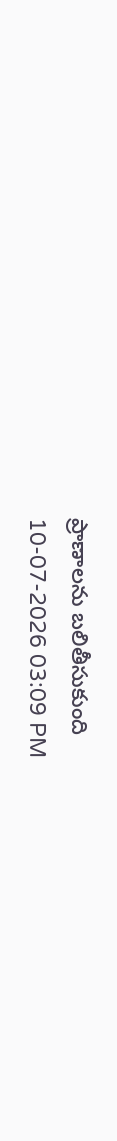ప్రాణాలను బలితీసుకుంది
10-07-2026 03:09 PM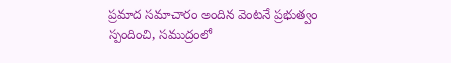ప్రమాద సమాచారం అందిన వెంటనే ప్రభుత్వం స్పందించి, సముద్రంలో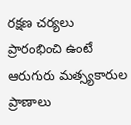రక్షణ చర్యలు ప్రారంభించి ఉంటే ఆరుగురు మత్స్యకారుల ప్రాణాలు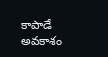కాపాడే అవకాశం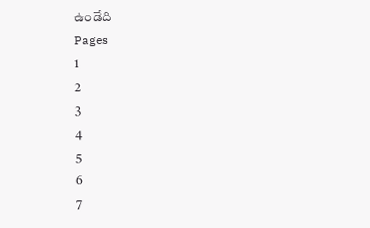ఉండేది
Pages
1
2
3
4
5
6
7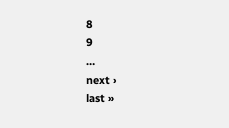8
9
…
next ›
last »